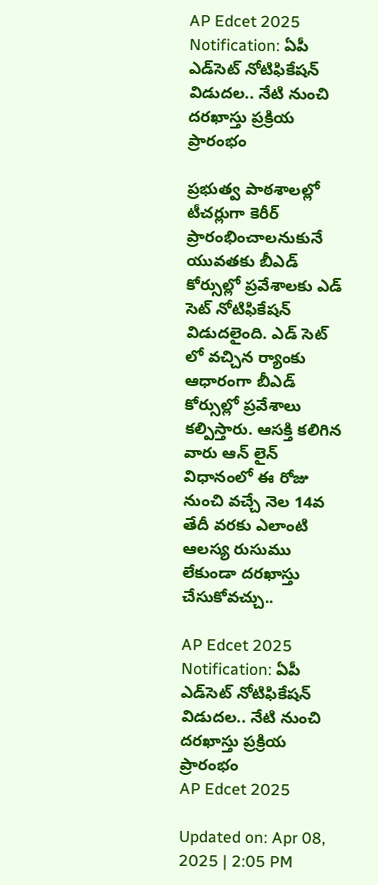AP Edcet 2025 Notification: ఏపీ ఎడ్‌సెట్‌ నోటిఫికేషన్‌ విడుదల.. నేటి నుంచి దరఖాస్తు ప్రక్రియ ప్రారంభం

ప్రభుత్వ పాఠశాలల్లో టీచర్లుగా కెరీర్ ప్రారంభించాలనుకునే యువతకు బీఎడ్ కోర్సుల్లో ప్రవేశాలకు ఎడ్ సెట్ నోటిఫికేషన్ విడుదలైంది. ఎడ్ సెట్ లో వచ్చిన ర్యాంకు ఆధారంగా బీఎడ్ కోర్సుల్లో ప్రవేశాలు కల్పిస్తారు. ఆసక్తి కలిగిన వారు ఆన్ లైన్ విధానంలో ఈ రోజు నుంచి వచ్చే నెల 14వ తేదీ వరకు ఎలాంటి ఆలస్య రుసుము లేకుండా దరఖాస్తు చేసుకోవచ్చు..

AP Edcet 2025 Notification: ఏపీ ఎడ్‌సెట్‌ నోటిఫికేషన్‌ విడుదల.. నేటి నుంచి దరఖాస్తు ప్రక్రియ ప్రారంభం
AP Edcet 2025

Updated on: Apr 08, 2025 | 2:05 PM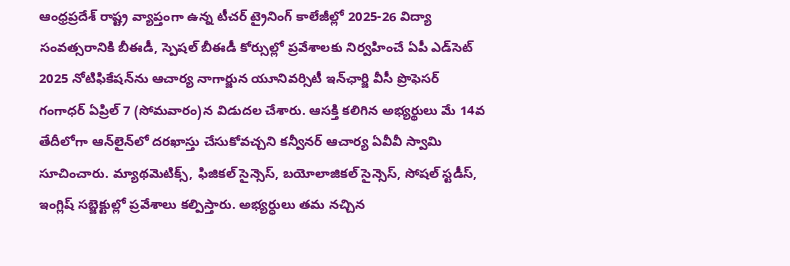ఆంధ్రప్రదేశ్ రాష్ట్ర వ్యాప్తంగా ఉన్న టీచర్ ట్రైనింగ్ కాలేజీల్లో 2025-26 విద్యా సంవత్సరానికి బీఈడీ, స్పెషల్‌ బీఈడీ కోర్సుల్లో ప్రవేశాలకు నిర్వహించే ఏపీ ఎడ్‌సెట్‌ 2025 నోటిఫికేషన్‌ను ఆచార్య నాగార్జున యూనివర్సిటీ ఇన్‌ఛార్జి వీసీ ప్రొఫెసర్‌ గంగాధర్‌ ఏప్రిల్‌ 7 (సోమవారం)న విడుదల చేశారు. ఆసక్తి కలిగిన అభ్యర్థులు మే 14వ తేదీలోగా ఆన్‌లైన్‌లో దరఖాస్తు చేసుకోవచ్చని కన్వీనర్‌ ఆచార్య ఏవీవీ స్వామి సూచించారు. మ్యాథమెటిక్స్‌, ఫిజికల్‌ సైన్సెస్‌, బయోలాజికల్‌ సైన్సెస్‌, సోషల్‌ స్టడీస్‌, ఇంగ్లిష్‌ సబ్జెక్టుల్లో ప్రవేశాలు కల్పిస్తారు. అభ్యర్ధులు తమ నచ్చిన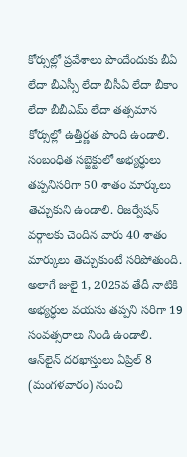కోర్సుల్లో ప్రవేశాలు పొందేందుకు బీఏ లేదా బీఎస్సీ లేదా బీసీఏ లేదా బీకాం లేదా బీబీఎమ్‌ లేదా తత్సమాన కోర్సుల్లో ఉత్తీర్ణత పొంది ఉండాలి. సంబంధిత సబ్జెక్టులో అభ్యర్ధులు తప్పనిసరిగా 50 శాతం మార్కులు తెచ్చుకుని ఉండాలి. రిజర్వేషన్‌ వర్గాలకు చెందిన వారు 40 శాతం మార్కులు తెచ్చుకుంటే సరిపోతుంది. అలాగే జులై 1, 2025వ తేదీ నాటికి అభ్యర్ధుల వయసు తప్పని సరిగా 19 సంవత్సరాలు నిండి ఉండాలి. ఆన్‌లైన్ దరఖాస్తులు ఏప్రిల్ 8 (మంగళవారం) నుంచి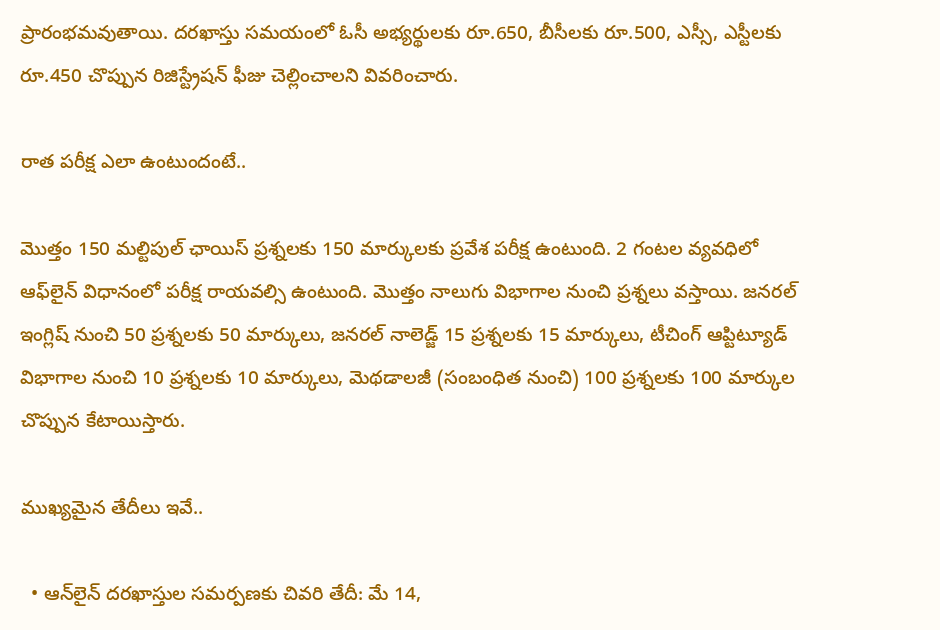ప్రారంభమవుతాయి. దరఖాస్తు సమయంలో ఓసీ అభ్యర్థులకు రూ.650, బీసీలకు రూ.500, ఎస్సీ, ఎస్టీలకు రూ.450 చొప్పున రిజిస్ట్రేషన్‌ ఫీజు చెల్లించాలని వివరించారు.

రాత పరీక్ష ఎలా ఉంటుందంటే..

మొత్తం 150 మల్టిపుల్‌ ఛాయిస్‌ ప్రశ్నలకు 150 మార్కులకు ప్రవేశ పరీక్ష ఉంటుంది. 2 గంటల వ్యవధిలో ఆఫ్‌లైన్‌ విధానంలో పరీక్ష రాయవల్సి ఉంటుంది. మొత్తం నాలుగు విభాగాల నుంచి ప్రశ్నలు వస్తాయి. జనరల్ ఇంగ్లిష్‌ నుంచి 50 ప్రశ్నలకు 50 మార్కులు, జనరల్ నాలెడ్జ్‌ 15 ప్రశ్నలకు 15 మార్కులు, టీచింగ్‌ ఆప్టిట్యూడ్‌ విభాగాల నుంచి 10 ప్రశ్నలకు 10 మార్కులు, మెథడాలజీ (సంబంధిత నుంచి) 100 ప్రశ్నలకు 100 మార్కుల చొప్పున కేటాయిస్తారు.

ముఖ్యమైన తేదీలు ఇవే..

  • ఆన్‌లైన్‌ దరఖాస్తుల సమర్పణకు చివరి తేదీ: మే 14,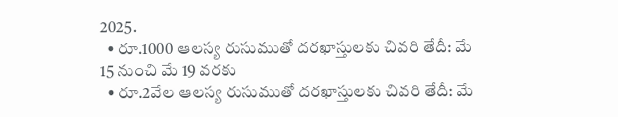2025.
  • రూ.1000 ఆలస్య రుసుముతో దరఖాస్తులకు చివరి తేదీ: మే 15 నుంచి మే 19 వరకు
  • రూ.2వేల ఆలస్య రుసుముతో దరఖాస్తులకు చివరి తేదీ: మే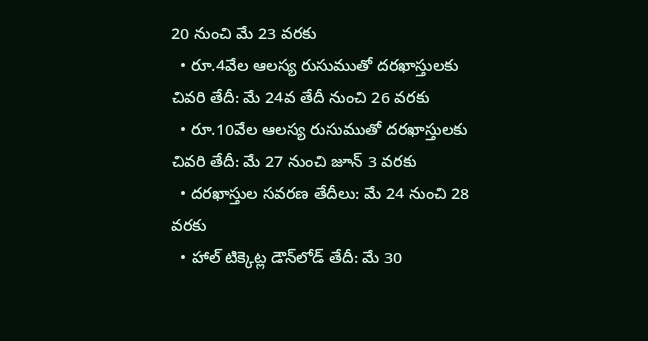20 నుంచి మే 23 వరకు
  • రూ.4వేల ఆలస్య రుసుముతో దరఖాస్తులకు చివరి తేదీ: మే 24వ తేదీ నుంచి 26 వరకు
  • రూ.10వేల ఆలస్య రుసుముతో దరఖాస్తులకు చివరి తేదీ: మే 27 నుంచి జూన్‌ 3 వరకు
  • దరఖాస్తుల సవరణ తేదీలు: మే 24 నుంచి 28 వరకు
  • హాల్‌ టిక్కెట్ల డౌన్‌లోడ్ తేదీ: మే 30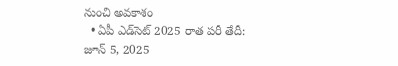నుంచి అవకాశం
  • ఏపీ ఎడ్‌సెట్ 2025 రాత పరీ తేదీ: జూన్‌ 5, 2025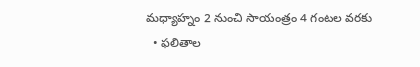మధ్యాహ్నం 2 నుంచి సాయంత్రం 4 గంటల వరకు
  • ఫలితాల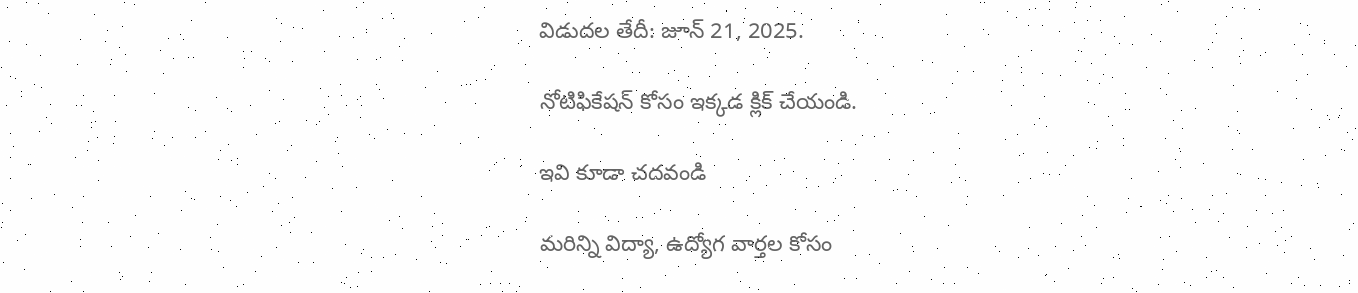విడుదల తేదీ: జూన్ 21, 2025.

నోటిఫికేషన్ కోసం ఇక్కడ క్లిక్ చేయండి.

ఇవి కూడా చదవండి

మరిన్ని విద్యా, ఉద్యోగ వార్తల కోసం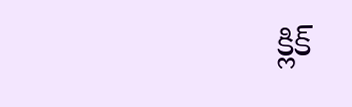క్లిక్‌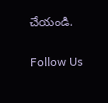చేయండి.

Follow Us